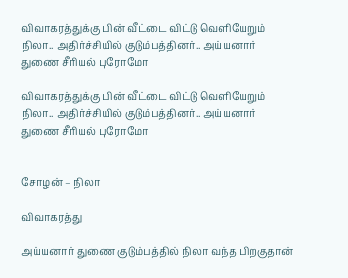விவாகரத்துக்கு பின் வீட்டை விட்டு வெளியேறும் நிலா.. அதிர்ச்சியில் குடும்பத்தினர்.. அய்யனார் துணை சீரியல் புரோமோ

விவாகரத்துக்கு பின் வீட்டை விட்டு வெளியேறும் நிலா.. அதிர்ச்சியில் குடும்பத்தினர்.. அய்யனார் துணை சீரியல் புரோமோ


சோழன் – நிலா

விவாகரத்து

அய்யனார் துணை குடும்பத்தில் நிலா வந்த பிறகுதான்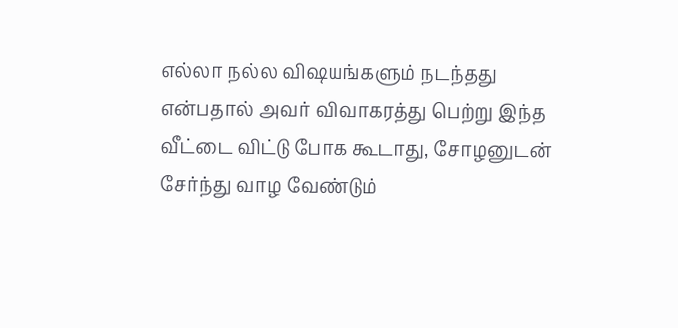எல்லா நல்ல விஷயங்களும் நடந்தது என்பதால் அவர் விவாகரத்து பெற்று இந்த வீட்டை விட்டு போக கூடாது, சோழனுடன் சேர்ந்து வாழ வேண்டும்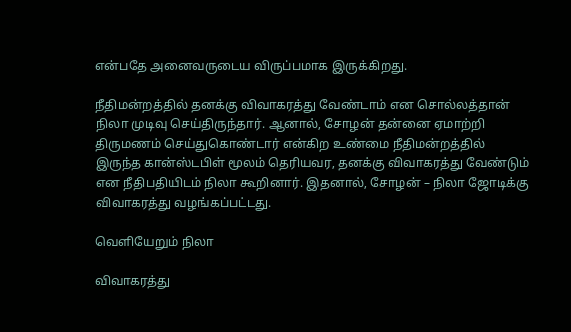என்பதே அனைவருடைய விருப்பமாக இருக்கிறது.

நீதிமன்றத்தில் தனக்கு விவாகரத்து வேண்டாம் என சொல்லத்தான் நிலா முடிவு செய்திருந்தார். ஆனால், சோழன் தன்னை ஏமாற்றி திருமணம் செய்துகொண்டார் என்கிற உண்மை நீதிமன்றத்தில் இருந்த கான்ஸ்டபிள் மூலம் தெரியவர, தனக்கு விவாகரத்து வேண்டும் என நீதிபதியிடம் நிலா கூறினார். இதனால், சோழன் – நிலா ஜோடிக்கு விவாகரத்து வழங்கப்பட்டது.

வெளியேறும் நிலா

விவாகரத்து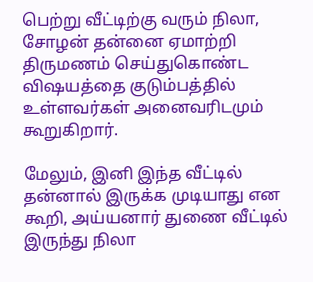பெற்று வீட்டிற்கு வரும் நிலா, சோழன் தன்னை ஏமாற்றி திருமணம் செய்துகொண்ட விஷயத்தை குடும்பத்தில் உள்ளவர்கள் அனைவரிடமும் கூறுகிறார்.

மேலும், இனி இந்த வீட்டில் தன்னால் இருக்க முடியாது என கூறி, அய்யனார் துணை வீட்டில் இருந்து நிலா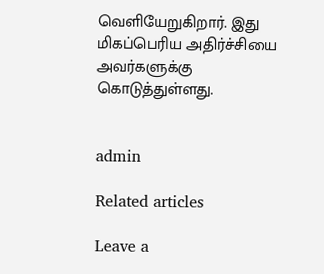வெளியேறுகிறார். இது மிகப்பெரிய அதிர்ச்சியை அவர்களுக்கு கொடுத்துள்ளது.


admin

Related articles

Leave a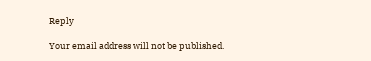Reply

Your email address will not be published.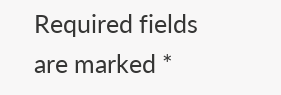Required fields are marked *